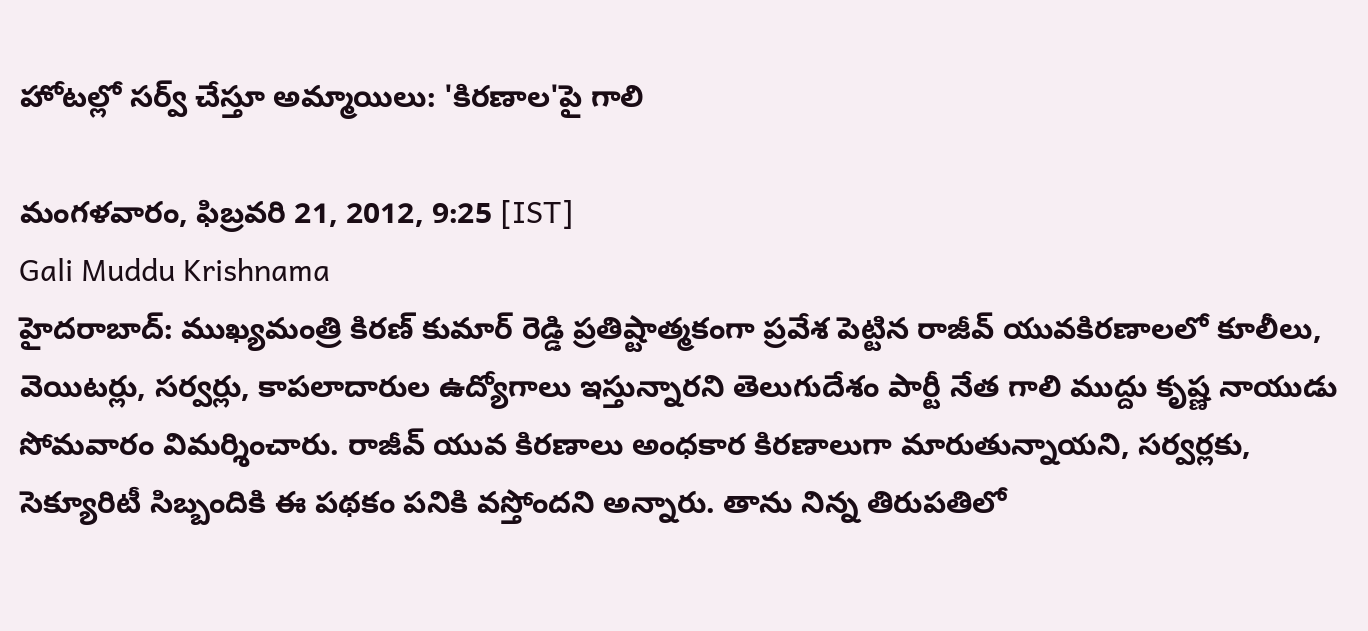హోటల్లో సర్వ్‌ చేస్తూ అమ్మాయిలు: 'కిరణాల'పై గాలి

మంగళవారం, ఫిబ్రవరి 21, 2012, 9:25 [IST]
Gali Muddu Krishnama
హైదరాబాద్: ముఖ్యమంత్రి కిరణ్ కుమార్ రెడ్డి ప్రతిష్టాత్మకంగా ప్రవేశ పెట్టిన రాజీవ్ యువకిరణాలలో కూలీలు, వెయిటర్లు, సర్వర్లు, కాపలాదారుల ఉద్యోగాలు ఇస్తున్నారని తెలుగుదేశం పార్టీ నేత గాలి ముద్దు కృష్ణ నాయుడు సోమవారం విమర్శించారు. రాజీవ్ యువ కిరణాలు అంధకార కిరణాలుగా మారుతున్నాయని, సర్వర్లకు, సెక్యూరిటీ సిబ్బందికి ఈ పథకం పనికి వస్తోందని అన్నారు. తాను నిన్న తిరుపతిలో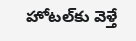హోటల్‌కు వెళ్తే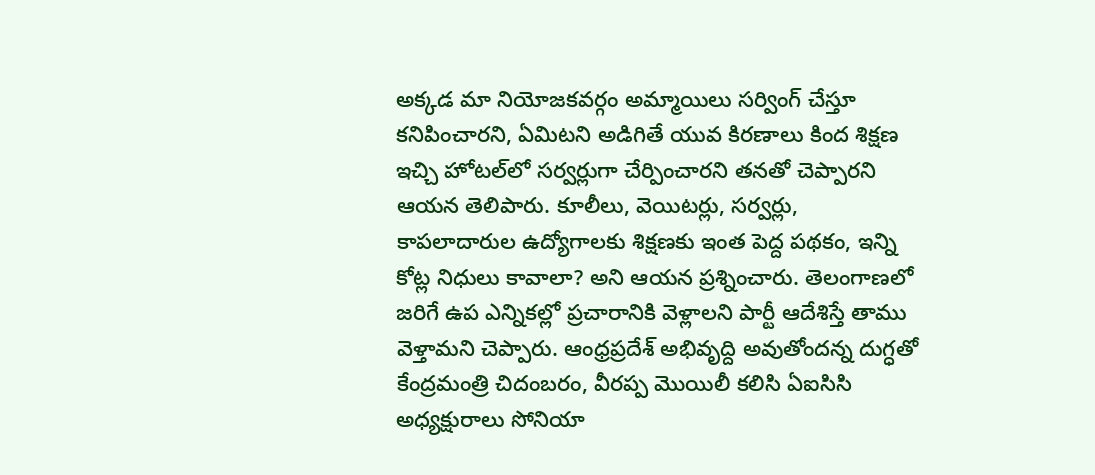అక్కడ మా నియోజకవర్గం అమ్మాయిలు సర్వింగ్ చేస్తూ కనిపించారని, ఏమిటని అడిగితే యువ కిరణాలు కింద శిక్షణ ఇచ్చి హోటల్‌లో సర్వర్లుగా చేర్పించారని తనతో చెప్పారని ఆయన తెలిపారు. కూలీలు, వెయిటర్లు, సర్వర్లు, కాపలాదారుల ఉద్యోగాలకు శిక్షణకు ఇంత పెద్ద పథకం, ఇన్ని కోట్ల నిధులు కావాలా? అని ఆయన ప్రశ్నించారు. తెలంగాణలో జరిగే ఉప ఎన్నికల్లో ప్రచారానికి వెళ్లాలని పార్టీ ఆదేశిస్తే తాము వెళ్తామని చెప్పారు. ఆంధ్రప్రదేశ్ అభివృద్ది అవుతోందన్న దుగ్ధతో కేంద్రమంత్రి చిదంబరం, వీరప్ప మొయిలీ కలిసి ఏఐసిసి అధ్యక్షురాలు సోనియా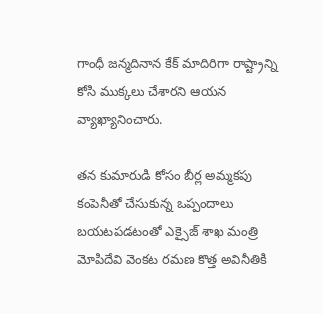గాంధీ జన్మదినాన కేక్ మాదిరిగా రాష్ట్రాన్ని కోసి ముక్కలు చేశారని ఆయన వ్యాఖ్యానించారు.

తన కుమారుడి కోసం బీర్ల అమ్మకపు కంపెనీతో చేసుకున్న ఒప్పందాలు బయటపడటంతో ఎక్సైజ్ శాఖ మంత్రి మోపిదేవి వెంకట రమణ కొత్త అవినీతికి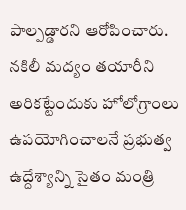పాల్పడ్డారని ఆరోపించారు. నకిలీ మద్యం తయారీని అరికట్టేందుకు హోలోగ్రాంలు ఉపయోగించాలనే ప్రభుత్వ ఉద్దేశ్యాన్ని సైతం మంత్రి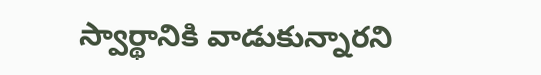స్వార్థానికి వాడుకున్నారని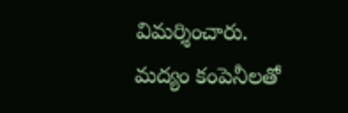విమర్శించారు. మద్యం కంపెనీలతో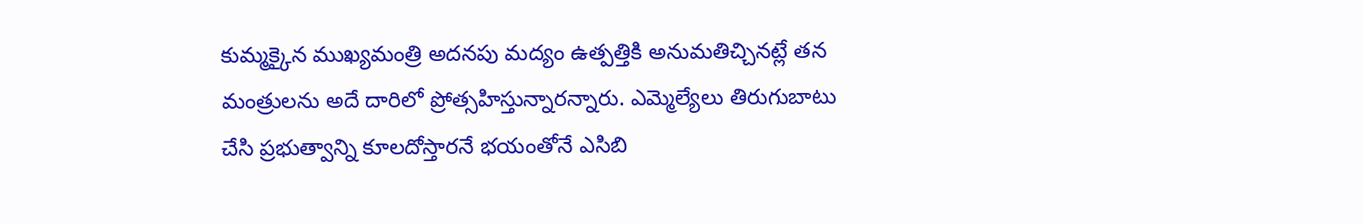కుమ్మక్కైన ముఖ్యమంత్రి అదనపు మద్యం ఉత్పత్తికి అనుమతిచ్చినట్లే తన మంత్రులను అదే దారిలో ప్రోత్సహిస్తున్నారన్నారు. ఎమ్మెల్యేలు తిరుగుబాటు చేసి ప్రభుత్వాన్ని కూలదోస్తారనే భయంతోనే ఎసిబి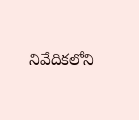నివేదికలోని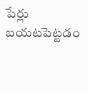పేర్లు బయటపెట్టడం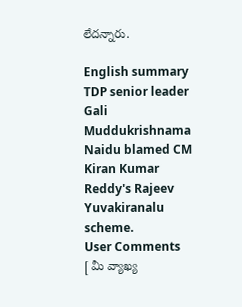లేదన్నారు.

English summary
TDP senior leader Gali Muddukrishnama Naidu blamed CM Kiran Kumar Reddy's Rajeev Yuvakiranalu scheme.
User Comments
[ మీ వ్యాఖ్య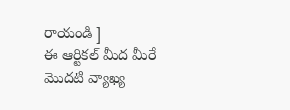రాయండి ]
ఈ ఆర్టికల్ మీద మీరే మొదటి వ్యాఖ్య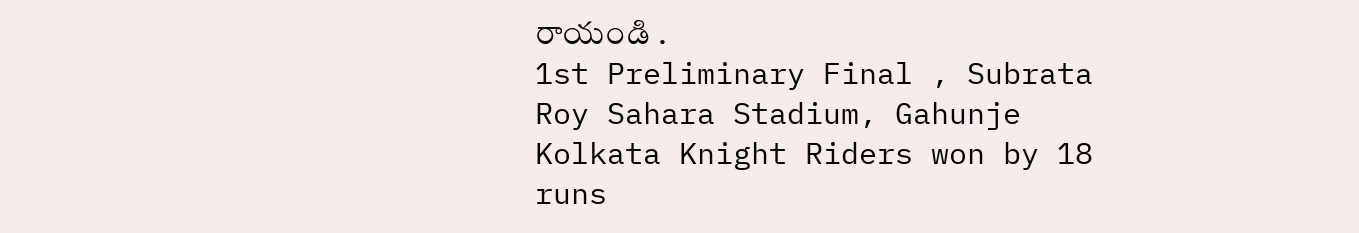రాయండి .
1st Preliminary Final , Subrata Roy Sahara Stadium, Gahunje
Kolkata Knight Riders won by 18 runs